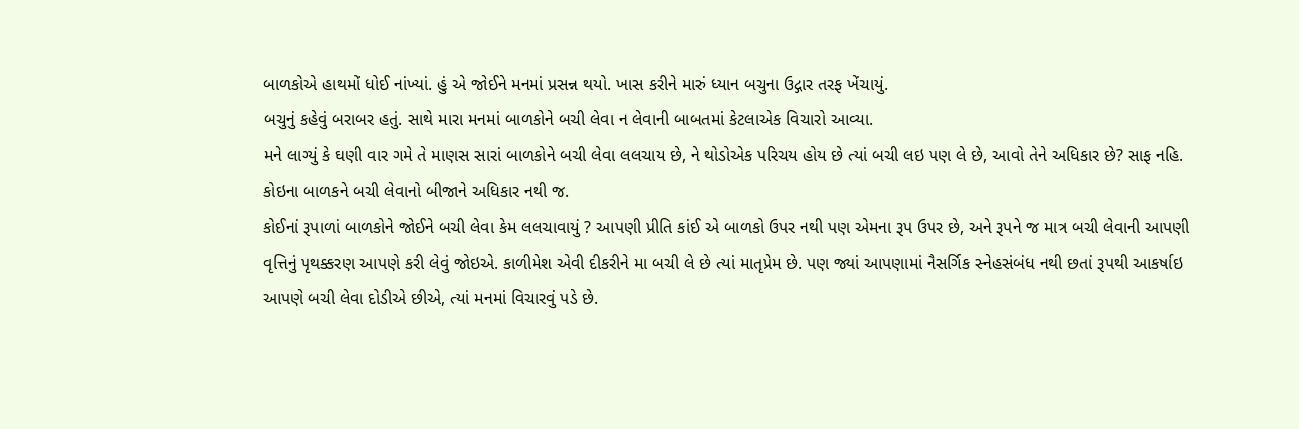બાળકોએ હાથમોં ધોઈ નાંખ્યાં. હું એ જોઈને મનમાં પ્રસન્ન થયો. ખાસ કરીને મારું ધ્યાન બચુના ઉદ્ગાર તરફ ખેંચાયું.
બચુનું કહેવું બરાબર હતું. સાથે મારા મનમાં બાળકોને બચી લેવા ન લેવાની બાબતમાં કેટલાએક વિચારો આવ્યા.
મને લાગ્યું કે ઘણી વાર ગમે તે માણસ સારાં બાળકોને બચી લેવા લલચાય છે, ને થોડોએક પરિચય હોય છે ત્યાં બચી લઇ પણ લે છે, આવો તેને અધિકાર છે? સાફ નહિ. કોઇના બાળકને બચી લેવાનો બીજાને અધિકાર નથી જ.
કોઈનાં રૂપાળાં બાળકોને જોઈને બચી લેવા કેમ લલચાવાયું ? આપણી પ્રીતિ કાંઈ એ બાળકો ઉપર નથી પણ એમના રૂપ ઉપર છે, અને રૂપને જ માત્ર બચી લેવાની આપણી વૃત્તિનું પૃથક્કરણ આપણે કરી લેવું જોઇએ. કાળીમેશ એવી દીકરીને મા બચી લે છે ત્યાં માતૃપ્રેમ છે. પણ જ્યાં આપણામાં નૈસર્ગિક સ્નેહસંબંધ નથી છતાં રૂપથી આકર્ષાઇ આપણે બચી લેવા દોડીએ છીએ, ત્યાં મનમાં વિચારવું પડે છે.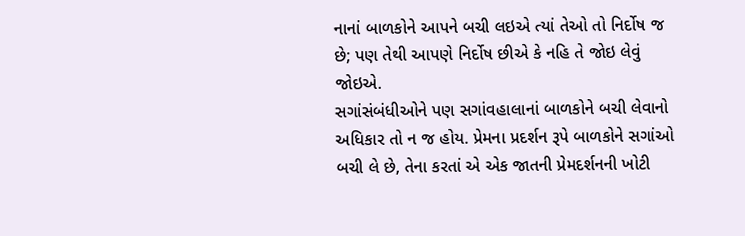નાનાં બાળકોને આપને બચી લઇએ ત્યાં તેઓ તો નિર્દોષ જ છે; પણ તેથી આપણે નિર્દોષ છીએ કે નહિ તે જોઇ લેવું જોઇએ.
સગાંસંબંધીઓને પણ સગાંવહાલાનાં બાળકોને બચી લેવાનો અધિકાર તો ન જ હોય. પ્રેમના પ્રદર્શન રૂપે બાળકોને સગાંઓ બચી લે છે, તેના કરતાં એ એક જાતની પ્રેમદર્શનની ખોટી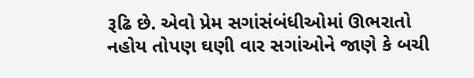રૂઢિ છે. એવો પ્રેમ સગાંસંબંધીઓમાં ઊભરાતો નહોય તોપણ ઘણી વાર સગાંઓને જાણે કે બચી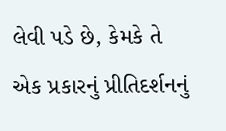લેવી પડે છે, કેમકે તે એક પ્રકારનું પ્રીતિદર્શનનું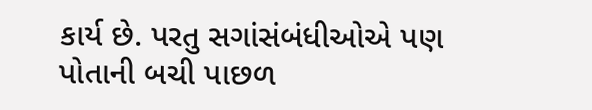કાર્ય છે. પરતુ સગાંસંબંધીઓએ પણ પોતાની બચી પાછળ